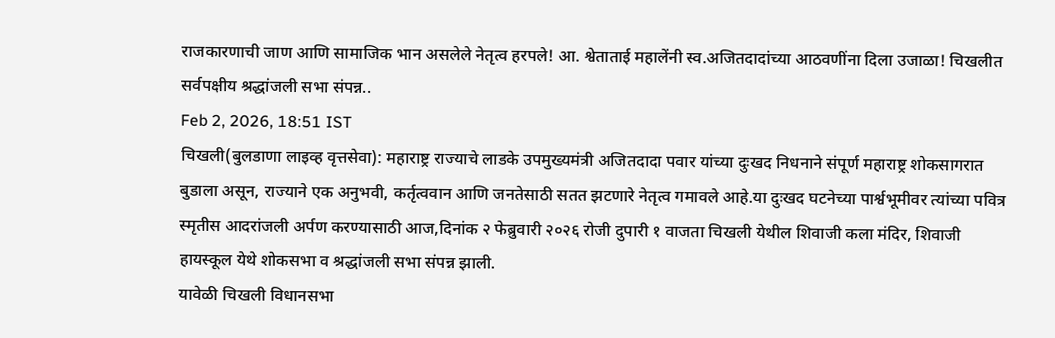राजकारणाची जाण आणि सामाजिक भान असलेले नेतृत्व हरपले! आ. श्वेताताई महालेंनी स्व.अजितदादांच्या आठवणींना दिला उजाळा! चिखलीत सर्वपक्षीय श्रद्धांजली सभा संपन्न..
Feb 2, 2026, 18:51 IST
चिखली(बुलडाणा लाइव्ह वृत्तसेवा): महाराष्ट्र राज्याचे लाडके उपमुख्यमंत्री अजितदादा पवार यांच्या दुःखद निधनाने संपूर्ण महाराष्ट्र शोकसागरात बुडाला असून, राज्याने एक अनुभवी, कर्तृत्ववान आणि जनतेसाठी सतत झटणारे नेतृत्व गमावले आहे.या दुःखद घटनेच्या पार्श्वभूमीवर त्यांच्या पवित्र स्मृतीस आदरांजली अर्पण करण्यासाठी आज,दिनांक २ फेब्रुवारी २०२६ रोजी दुपारी १ वाजता चिखली येथील शिवाजी कला मंदिर, शिवाजी हायस्कूल येथे शोकसभा व श्रद्धांजली सभा संपन्न झाली.
यावेळी चिखली विधानसभा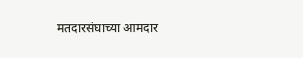मतदारसंघाच्या आमदार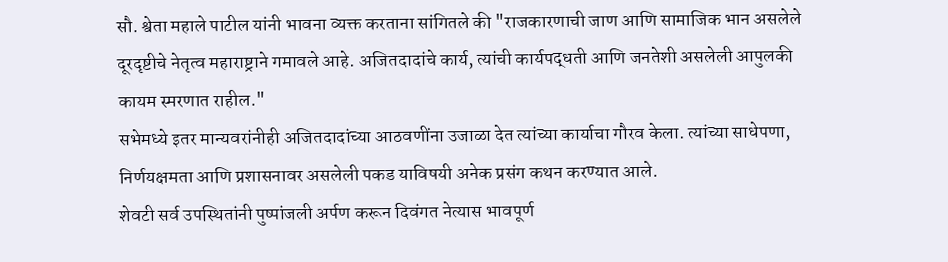सौ. श्वेता महाले पाटील यांनी भावना व्यक्त करताना सांगितले की "राजकारणाची जाण आणि सामाजिक भान असलेले दूरदृष्टीचे नेतृत्व महाराष्ट्राने गमावले आहे. अजितदादांचे कार्य, त्यांची कार्यपद्धती आणि जनतेशी असलेली आपुलकी कायम स्मरणात राहील."
सभेमध्ये इतर मान्यवरांनीही अजितदादांच्या आठवणींना उजाळा देत त्यांच्या कार्याचा गौरव केला. त्यांच्या साधेपणा, निर्णयक्षमता आणि प्रशासनावर असलेली पकड याविषयी अनेक प्रसंग कथन करण्यात आले.
शेवटी सर्व उपस्थितांनी पुष्पांजली अर्पण करून दिवंगत नेत्यास भावपूर्ण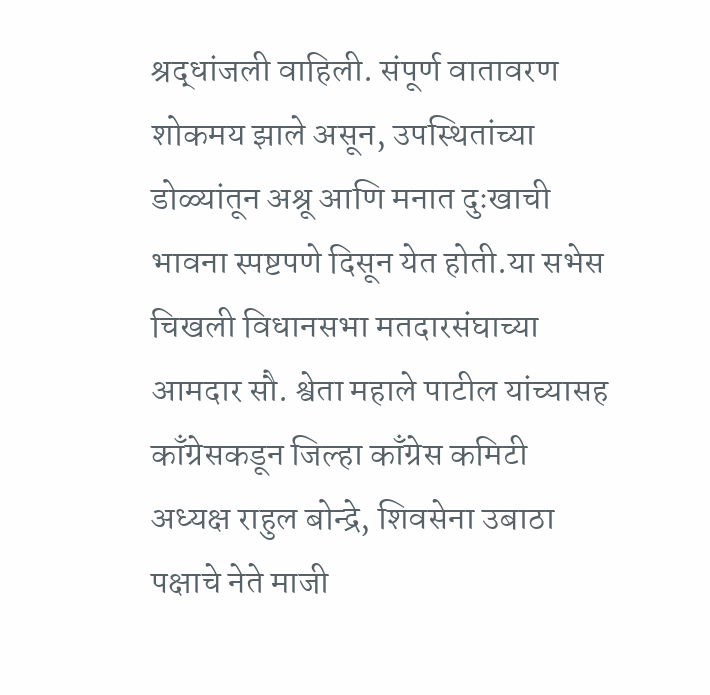श्रद्धांजली वाहिली. संपूर्ण वातावरण शोकमय झाले असून, उपस्थितांच्या डोळ्यांतून अश्रू आणि मनात दुःखाची भावना स्पष्टपणे दिसून येत होती.या सभेस चिखली विधानसभा मतदारसंघाच्या आमदार सौ. श्वेता महाले पाटील यांच्यासह काँग्रेसकडून जिल्हा काँग्रेस कमिटी अध्यक्ष राहुल बोन्द्रे, शिवसेना उबाठा पक्षाचे नेते माजी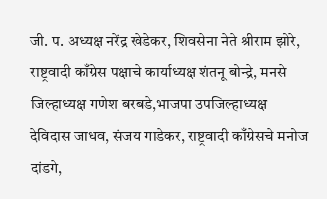जी. प. अध्यक्ष नरेंद्र खेडेकर, शिवसेना नेते श्रीराम झोरे, राष्ट्रवादी काँग्रेस पक्षाचे कार्याध्यक्ष शंतनू बोन्द्रे, मनसे जिल्हाध्यक्ष गणेश बरबडे,भाजपा उपजिल्हाध्यक्ष देविदास जाधव, संजय गाडेकर, राष्ट्रवादी काँग्रेसचे मनोज दांडगे,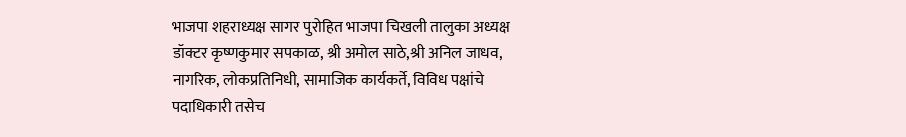भाजपा शहराध्यक्ष सागर पुरोहित भाजपा चिखली तालुका अध्यक्ष डॉक्टर कृष्णकुमार सपकाळ, श्री अमोल साठे,श्री अनिल जाधव, नागरिक, लोकप्रतिनिधी, सामाजिक कार्यकर्ते, विविध पक्षांचे पदाधिकारी तसेच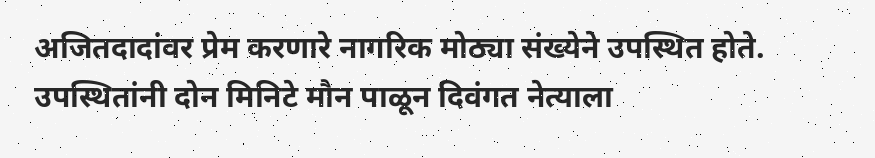अजितदादांवर प्रेम करणारे नागरिक मोठ्या संख्येने उपस्थित होते. उपस्थितांनी दोन मिनिटे मौन पाळून दिवंगत नेत्याला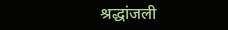श्रद्धांजली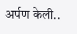अर्पण केली..